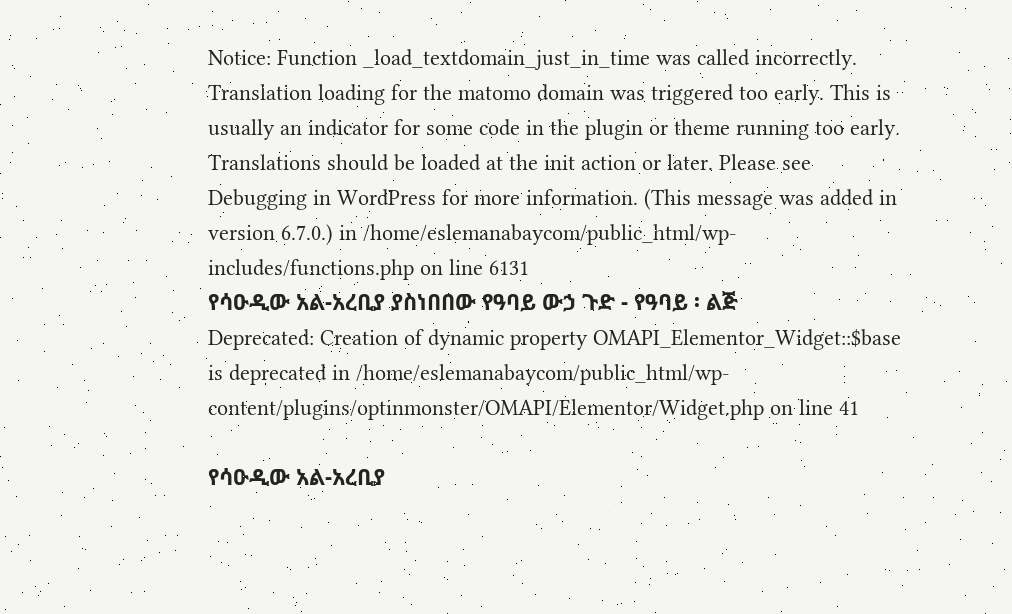Notice: Function _load_textdomain_just_in_time was called incorrectly. Translation loading for the matomo domain was triggered too early. This is usually an indicator for some code in the plugin or theme running too early. Translations should be loaded at the init action or later. Please see Debugging in WordPress for more information. (This message was added in version 6.7.0.) in /home/eslemanabaycom/public_html/wp-includes/functions.php on line 6131
የሳዑዲው አል-አረቢያ ያስነበበው የዓባይ ውኃ ጉድ - የዓባይ ፡ ልጅ
Deprecated: Creation of dynamic property OMAPI_Elementor_Widget::$base is deprecated in /home/eslemanabaycom/public_html/wp-content/plugins/optinmonster/OMAPI/Elementor/Widget.php on line 41

የሳዑዲው አል-አረቢያ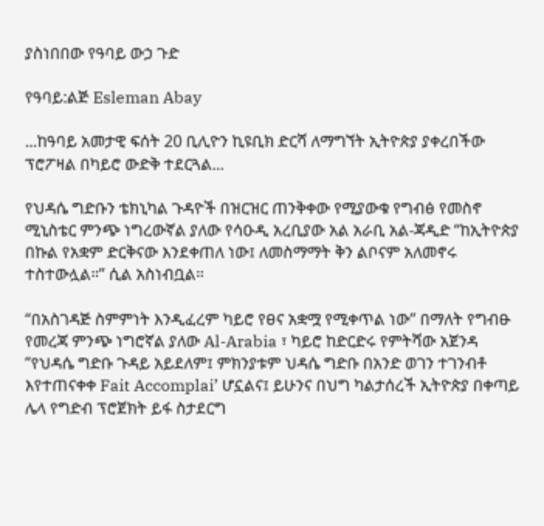ያስነበበው የዓባይ ውኃ ጉድ

የዓባይ:ልጅ Esleman Abay

...ከዓባይ አመታዊ ፍሰት 20 ቢሊዮን ኪዩቢክ ድርሻ ለማግኘት ኢትዮጵያ ያቀረበችው ፕሮፖዛል በካይሮ ውድቅ ተደርጓል...

የህዳሴ ግድቡን ቴክኒካል ጉዳዮች በዝርዝር ጠንቅቀው የሚያውቁ የግብፅ የመስኖ ሚኒስቴር ምንጭ ነግረውኛል ያለው የሳዑዲ አረቢያው አል አራቢ አል-ጃዲድ “ከኢትዮጵያ በኩል የአቋም ድርቅናው እንደቀጠለ ነው፤ ለመስማማት ቅን ልቦናም አለመኖሩ ተስተውሏል።” ሲል አስነብቧል።

“በአስገዳጅ ስምምነት እንዲፈረም ካይሮ የፀና አቋሟ የሚቀጥል ነው” በማለት የግብፁ የመረጃ ምንጭ ነግሮኛል ያለው Al-Arabia ፣ ካይሮ ከድርድሩ የምትሻው አጀንዳ ”የህዳሴ ግድቡ ጉዳይ አይደለም፤ ምክንያቱም ህዳሴ ግድቡ በአንድ ወገን ተገንብቶ እየተጠናቀቀ Fait Accomplai’ ሆኗልና፤ ይሁንና በህግ ካልታሰረች ኢትዮጵያ በቀጣይ ሌላ የግድብ ፕሮጀክት ይፋ ስታደርግ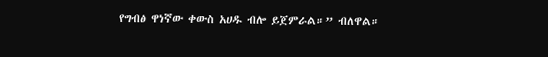የግብፅ ዋነኛው ቀውስ አሀዱ ብሎ ይጀምራል።” ብለዋል።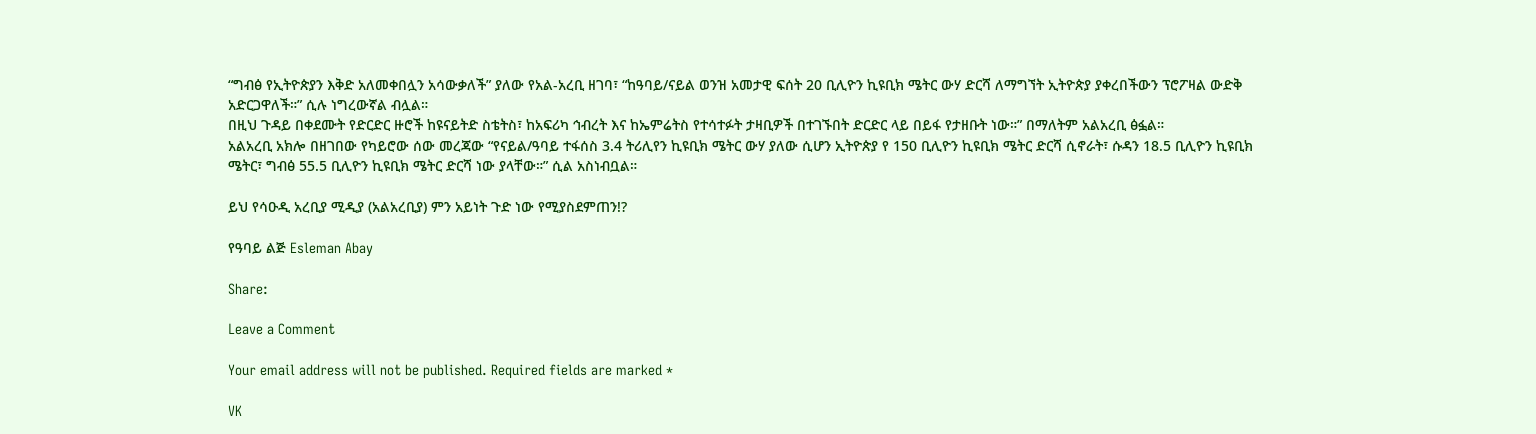“ግብፅ የኢትዮጵያን እቅድ አለመቀበሏን አሳውቃለች” ያለው የአል-አረቢ ዘገባ፣ “ከዓባይ/ናይል ወንዝ አመታዊ ፍሰት 20 ቢሊዮን ኪዩቢክ ሜትር ውሃ ድርሻ ለማግኘት ኢትዮጵያ ያቀረበችውን ፕሮፖዛል ውድቅ አድርጋዋለች።” ሲሉ ነግረውኛል ብሏል።
በዚህ ጉዳይ በቀደሙት የድርድር ዙሮች ከዩናይትድ ስቴትስ፣ ከአፍሪካ ኅብረት እና ከኤምሬትስ የተሳተፉት ታዛቢዎች በተገኙበት ድርድር ላይ በይፋ የታዘቡት ነው።” በማለትም አልአረቢ ፅፏል።
አልአረቢ አክሎ በዘገበው የካይሮው ሰው መረጃው “የናይል/ዓባይ ተፋሰስ 3.4 ትሪሊየን ኪዩቢክ ሜትር ውሃ ያለው ሲሆን ኢትዮጵያ የ 150 ቢሊዮን ኪዩቢክ ሜትር ድርሻ ሲኖራት፣ ሱዳን 18.5 ቢሊዮን ኪዩቢክ ሜትር፣ ግብፅ 55.5 ቢሊዮን ኪዩቢክ ሜትር ድርሻ ነው ያላቸው።” ሲል አስነብቧል።

ይህ የሳዑዲ አረቢያ ሚዲያ (አልአረቢያ) ምን አይነት ጉድ ነው የሚያስደምጠን!?

የዓባይ ልጅ Esleman Abay

Share:

Leave a Comment

Your email address will not be published. Required fields are marked *

VK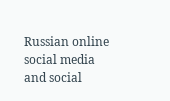Russian online social media and social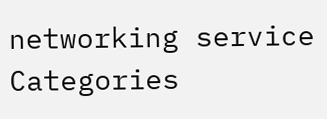networking service
Categories